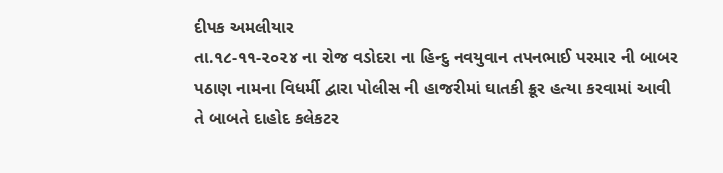દીપક અમલીયાર
તા.૧૮-૧૧-૨૦૨૪ ના રોજ વડોદરા ના હિન્દુ નવયુવાન તપનભાઈ પરમાર ની બાબર પઠાણ નામના વિધર્મી દ્વારા પોલીસ ની હાજરીમાં ઘાતકી ક્રૂર હત્યા કરવામાં આવી તે બાબતે દાહોદ કલેકટર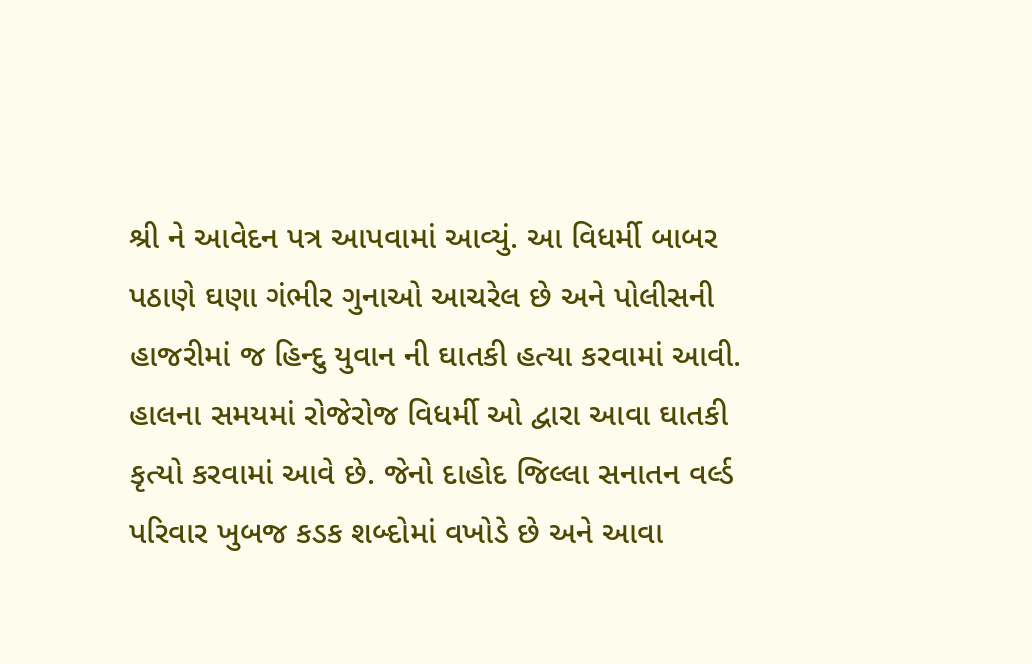શ્રી ને આવેદન પત્ર આપવામાં આવ્યું. આ વિધર્મી બાબર પઠાણે ઘણા ગંભીર ગુનાઓ આચરેલ છે અને પોલીસની હાજરીમાં જ હિન્દુ યુવાન ની ઘાતકી હત્યા કરવામાં આવી. હાલના સમયમાં રોજેરોજ વિધર્મી ઓ દ્વારા આવા ઘાતકી કૃત્યો કરવામાં આવે છે. જેનો દાહોદ જિલ્લા સનાતન વર્લ્ડ પરિવાર ખુબજ કડક શબ્દોમાં વખોડે છે અને આવા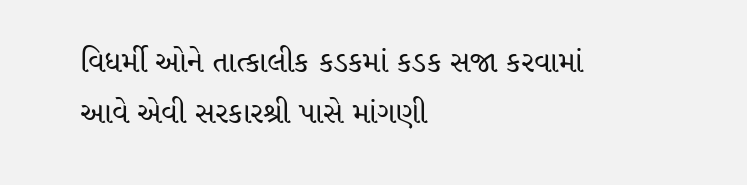વિધર્મી ઓને તાત્કાલીક કડકમાં કડક સજા કરવામાં આવે એવી સરકારશ્રી પાસે માંગણી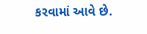કરવામાં આવે છે.